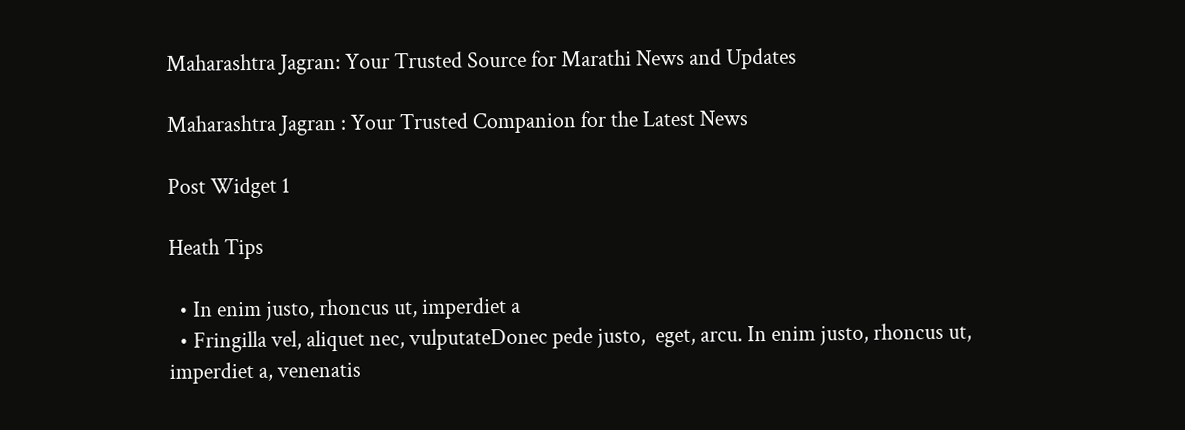Maharashtra Jagran: Your Trusted Source for Marathi News and Updates

Maharashtra Jagran : Your Trusted Companion for the Latest News

Post Widget 1

Heath Tips

  • In enim justo, rhoncus ut, imperdiet a
  • Fringilla vel, aliquet nec, vulputateDonec pede justo,  eget, arcu. In enim justo, rhoncus ut, imperdiet a, venenatis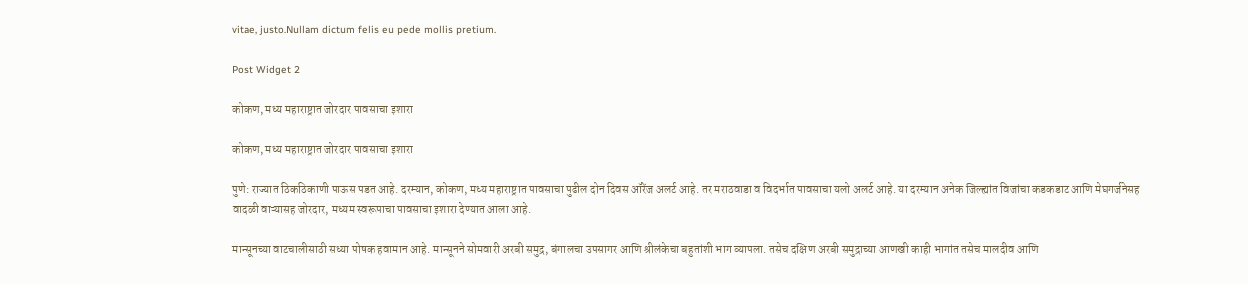vitae, justo.Nullam dictum felis eu pede mollis pretium.

Post Widget 2

कोकण, मध्य महाराष्ट्रात जोरदार पावसाचा इशारा

कोकण, मध्य महाराष्ट्रात जोरदार पावसाचा इशारा

पुणे: राज्यात ठिकठिकाणी पाऊस पडत आहे. दरम्यान, कोकण, मध्य महाराष्ट्रात पावसाचा पुढील दोन दिवस ऑरेंज अलर्ट आहे. तर मराठवाडा व विदर्भात पावसाचा यलो अलर्ट आहे. या दरम्यान अनेक जिल्ह्यांत विजांचा कडकडाट आणि मेघगर्जनेसह वादळी वाऱ्यासह जोरदार, मध्यम स्वरूपाचा पावसाचा इशारा देण्यात आला आहे.

मान्सूनच्या वाटचालीसाठी सध्या पोषक हवामान आहे. मान्सूनने सोमवारी अरबी समुद्र, बंगालचा उपसागर आणि श्रीलंकेचा बहुतांशी भाग व्यापला. तसेच दक्षिण अरबी समुद्राच्या आणखी काही भागांत तसेच मालदीव आणि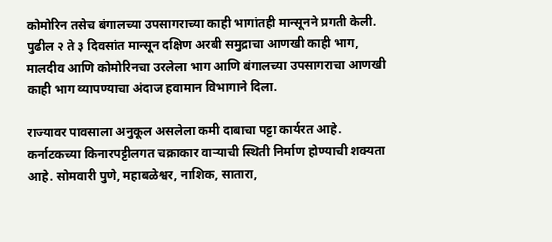कोमोरिन तसेच बंगालच्या उपसागराच्या काही भागांतही मान्सूनने प्रगती केली. पुढील २ ते ३ दिवसांत मान्सून दक्षिण अरबी समुद्राचा आणखी काही भाग, मालदीव आणि कोमोरिनचा उरलेला भाग आणि बंगालच्या उपसागराचा आणखी काही भाग व्यापण्याचा अंदाज हवामान विभागाने दिला.

राज्यावर पावसाला अनुकूल असलेला कमी दाबाचा पट्टा कार्यरत आहे. कर्नाटकच्या किनारपट्टीलगत चक्राकार वाऱ्याची स्थिती निर्माण होण्याची शक्यता आहे. सोमवारी पुणे, महाबळेश्वर, नाशिक, सातारा,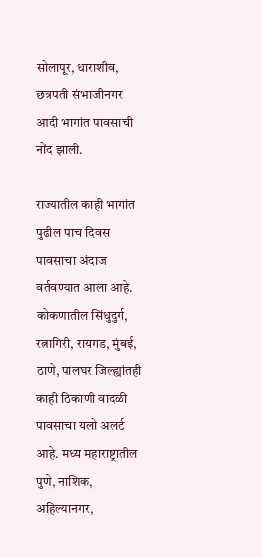सोलापूर, धाराशीव, छत्रपती संभाजीनगर आदी भागांत पावसाची नोंद झाली.

राज्यातील काही भागांत पुढील पाच दिवस पावसाचा अंदाज वर्तवण्यात आला आहे. कोकणातील सिंधुदुर्ग, रत्नागिरी, रायगड, मुंबई, ठाणे, पालघर जिल्ह्यांतही काही ठिकाणी वादळी पावसाचा यलो अलर्ट आहे. मध्य महाराष्ट्रातील पुणे, नाशिक, अहिल्यानगर,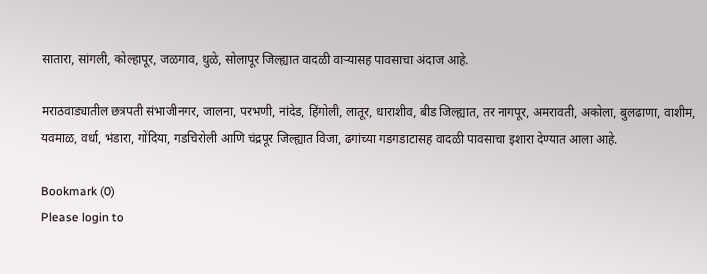सातारा, सांगली, कोल्हापूर, जळगाव, धुळे, सोलापूर जिल्ह्यात वादळी वाऱ्यासह पावसाचा अंदाज आहे.

मराठवाड्यातील छत्रपती संभाजीनगर, जालना, परभणी, नांदेड, हिंगोली, लातूर, धाराशीव, बीड जिल्ह्यात, तर नागपूर, अमरावती, अकोला, बुलढाणा, वाशीम, यवमाळ, वर्धा, भंडारा, गोंदिया, गडचिरोली आणि चंद्रपूर जिल्ह्यात विजा, ढगांच्या गडगडाटासह वादळी पावसाचा इशारा देण्यात आला आहे.

Bookmark (0)
Please login to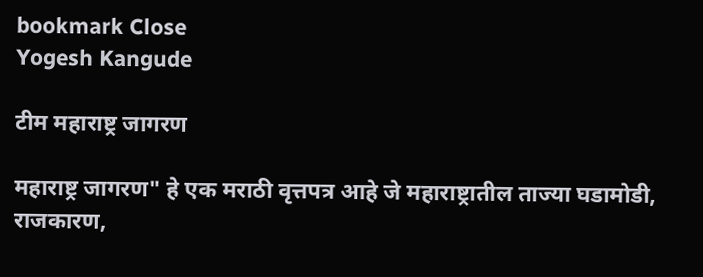bookmark Close
Yogesh Kangude

टीम महाराष्ट्र जागरण

महाराष्ट्र जागरण" हे एक मराठी वृत्तपत्र आहे जे महाराष्ट्रातील ताज्या घडामोडी, राजकारण,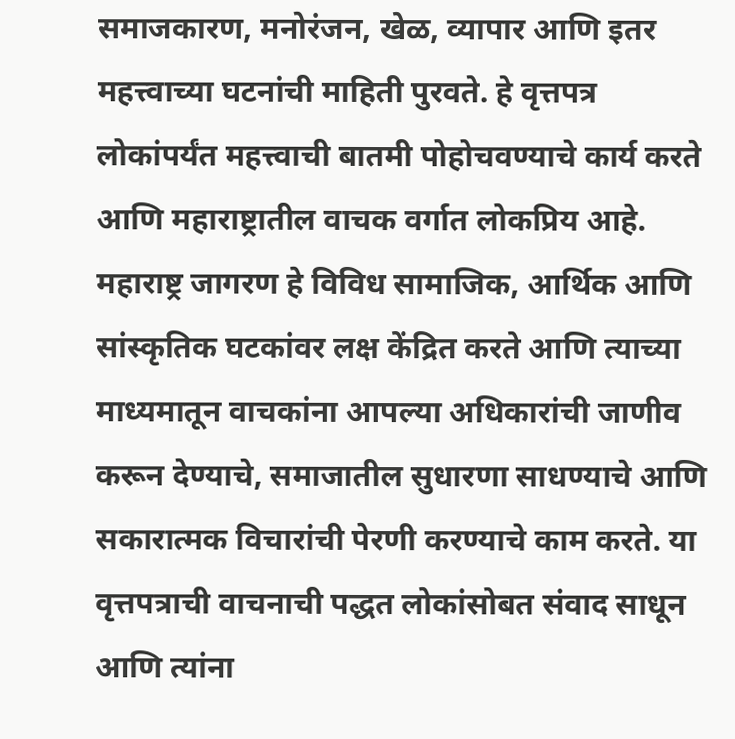समाजकारण, मनोरंजन, खेळ, व्यापार आणि इतर महत्त्वाच्या घटनांची माहिती पुरवते. हे वृत्तपत्र लोकांपर्यंत महत्त्वाची बातमी पोहोचवण्याचे कार्य करते आणि महाराष्ट्रातील वाचक वर्गात लोकप्रिय आहे. महाराष्ट्र जागरण हे विविध सामाजिक, आर्थिक आणि सांस्कृतिक घटकांवर लक्ष केंद्रित करते आणि त्याच्या माध्यमातून वाचकांना आपल्या अधिकारांची जाणीव करून देण्याचे, समाजातील सुधारणा साधण्याचे आणि सकारात्मक विचारांची पेरणी करण्याचे काम करते. या वृत्तपत्राची वाचनाची पद्धत लोकांसोबत संवाद साधून आणि त्यांना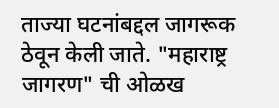ताज्या घटनांबद्दल जागरूक ठेवून केली जाते. "महाराष्ट्र जागरण" ची ओळख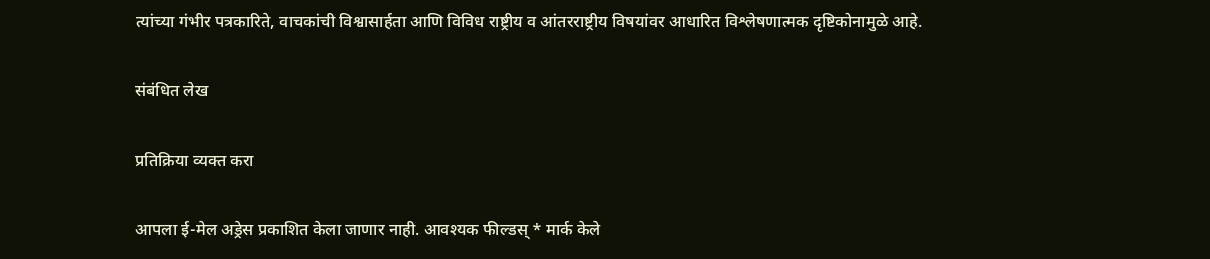त्यांच्या गंभीर पत्रकारिते, वाचकांची विश्वासार्हता आणि विविध राष्ट्रीय व आंतरराष्ट्रीय विषयांवर आधारित विश्लेषणात्मक दृष्टिकोनामुळे आहे.

संबंधित लेख

प्रतिक्रिया व्यक्त करा

आपला ई-मेल अड्रेस प्रकाशित केला जाणार नाही. आवश्यक फील्डस् * मार्क केले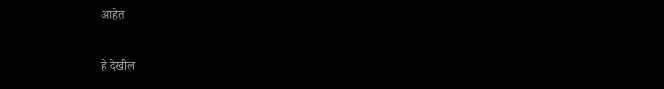आहेत

हे देखील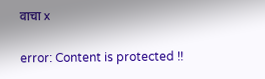वाचा x

error: Content is protected !!